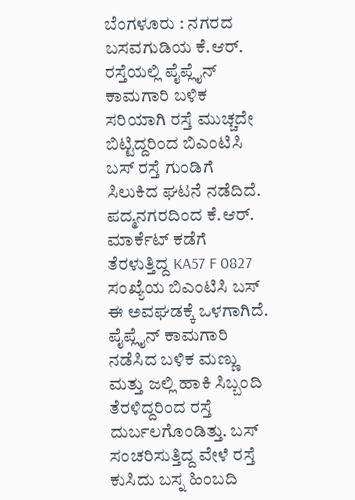ಬೆಂಗಳೂರು : ನಗರದ ಬಸವಗುಡಿಯ ಕೆ.ಆರ್. ರಸ್ತೆಯಲ್ಲಿ ಪೈಪ್ಲೈನ್ ಕಾಮಗಾರಿ ಬಳಿಕ ಸರಿಯಾಗಿ ರಸ್ತೆ ಮುಚ್ಚದೇ ಬಿಟ್ಟಿದ್ದರಿಂದ ಬಿಎಂಟಿಸಿ ಬಸ್ ರಸ್ತೆ ಗುಂಡಿಗೆ ಸಿಲುಕಿದ ಘಟನೆ ನಡೆದಿದೆ. ಪದ್ಮನಗರದಿಂದ ಕೆ.ಆರ್. ಮಾರ್ಕೆಟ್ ಕಡೆಗೆ ತೆರಳುತ್ತಿದ್ದ KA57 F 0827 ಸಂಖ್ಯೆಯ ಬಿಎಂಟಿಸಿ ಬಸ್ ಈ ಅವಘಡಕ್ಕೆ ಒಳಗಾಗಿದೆ.
ಪೈಪ್ಲೈನ್ ಕಾಮಗಾರಿ ನಡೆಸಿದ ಬಳಿಕ ಮಣ್ಣು ಮತ್ತು ಜಲ್ಲಿ ಹಾಕಿ ಸಿಬ್ಬಂದಿ ತೆರಳಿದ್ದರಿಂದ ರಸ್ತೆ ದುರ್ಬಲಗೊಂಡಿತ್ತು. ಬಸ್ ಸಂಚರಿಸುತ್ತಿದ್ದ ವೇಳೆ ರಸ್ತೆ ಕುಸಿದು ಬಸ್ನ ಹಿಂಬದಿ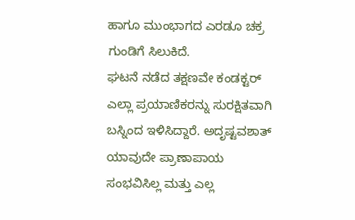ಹಾಗೂ ಮುಂಭಾಗದ ಎರಡೂ ಚಕ್ರ ಗುಂಡಿಗೆ ಸಿಲುಕಿದೆ.
ಘಟನೆ ನಡೆದ ತಕ್ಷಣವೇ ಕಂಡಕ್ಟರ್ ಎಲ್ಲಾ ಪ್ರಯಾಣಿಕರನ್ನು ಸುರಕ್ಷಿತವಾಗಿ ಬಸ್ನಿಂದ ಇಳಿಸಿದ್ದಾರೆ. ಅದೃಷ್ಟವಶಾತ್ ಯಾವುದೇ ಪ್ರಾಣಾಪಾಯ ಸಂಭವಿಸಿಲ್ಲ ಮತ್ತು ಎಲ್ಲ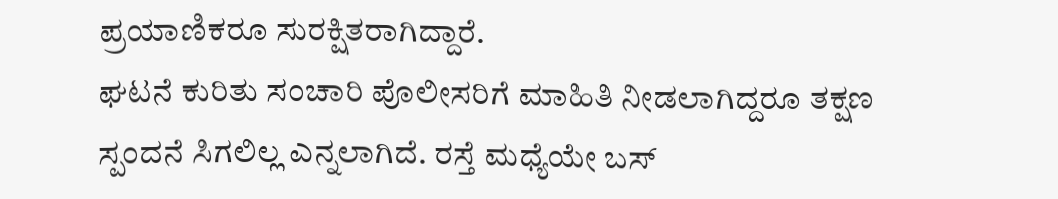ಪ್ರಯಾಣಿಕರೂ ಸುರಕ್ಷಿತರಾಗಿದ್ದಾರೆ.
ಘಟನೆ ಕುರಿತು ಸಂಚಾರಿ ಪೊಲೀಸರಿಗೆ ಮಾಹಿತಿ ನೀಡಲಾಗಿದ್ದರೂ ತಕ್ಷಣ ಸ್ಪಂದನೆ ಸಿಗಲಿಲ್ಲ ಎನ್ನಲಾಗಿದೆ. ರಸ್ತೆ ಮಧ್ಯೆಯೇ ಬಸ್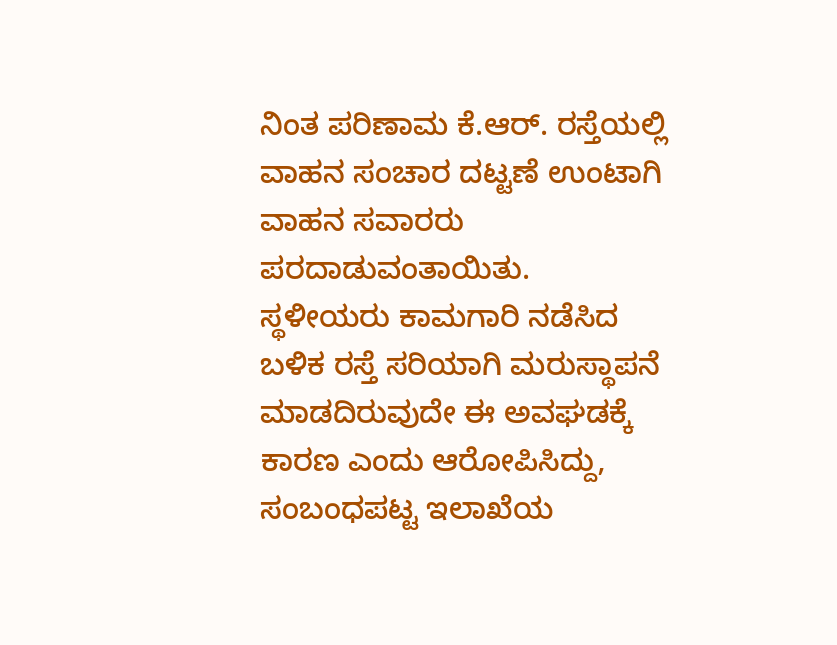ನಿಂತ ಪರಿಣಾಮ ಕೆ.ಆರ್. ರಸ್ತೆಯಲ್ಲಿ ವಾಹನ ಸಂಚಾರ ದಟ್ಟಣೆ ಉಂಟಾಗಿ ವಾಹನ ಸವಾರರು ಪರದಾಡುವಂತಾಯಿತು.
ಸ್ಥಳೀಯರು ಕಾಮಗಾರಿ ನಡೆಸಿದ ಬಳಿಕ ರಸ್ತೆ ಸರಿಯಾಗಿ ಮರುಸ್ಥಾಪನೆ ಮಾಡದಿರುವುದೇ ಈ ಅವಘಡಕ್ಕೆ ಕಾರಣ ಎಂದು ಆರೋಪಿಸಿದ್ದು, ಸಂಬಂಧಪಟ್ಟ ಇಲಾಖೆಯ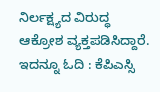ನಿರ್ಲಕ್ಷ್ಯದ ವಿರುದ್ಧ ಆಕ್ರೋಶ ವ್ಯಕ್ತಪಡಿಸಿದ್ದಾರೆ.
ಇದನ್ನೂ ಓದಿ : ಕೆಪಿಎಸ್ಸಿ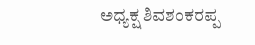ಅಧ್ಯಕ್ಷ ಶಿವಶಂಕರಪ್ಪ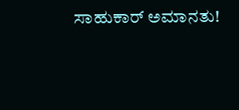ಸಾಹುಕಾರ್ ಅಮಾನತು!